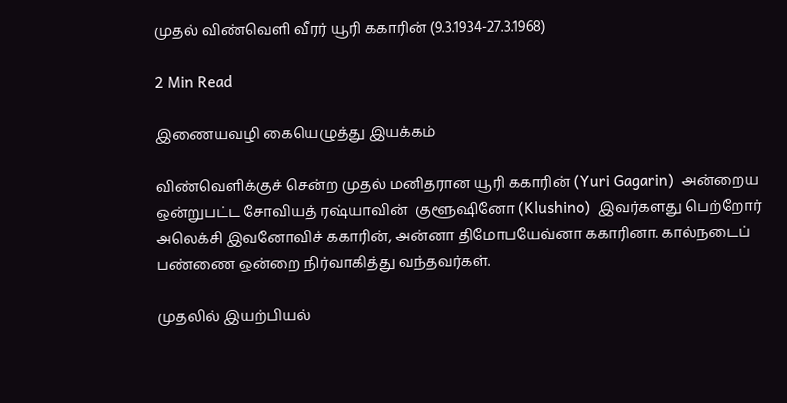முதல் விண்வெளி வீரர் யூரி ககாரின் (9.3.1934-27.3.1968)

2 Min Read

இணையவழி கையெழுத்து இயக்கம்

விண்வெளிக்குச் சென்ற முதல் மனிதரான யூரி ககாரின் (Yuri Gagarin)  அன்றைய ஒன்றுபட்ட சோவியத் ரஷ்யாவின்  குளூஷினோ (Klushino)  இவர்களது பெற்றோர் அலெக்சி இவனோவிச் ககாரின், அன்னா திமோபயேவ்னா ககாரினா. கால்நடைப் பண்ணை ஒன்றை நிர்வாகித்து வந்தவர்கள்.

முதலில் இயற்பியல்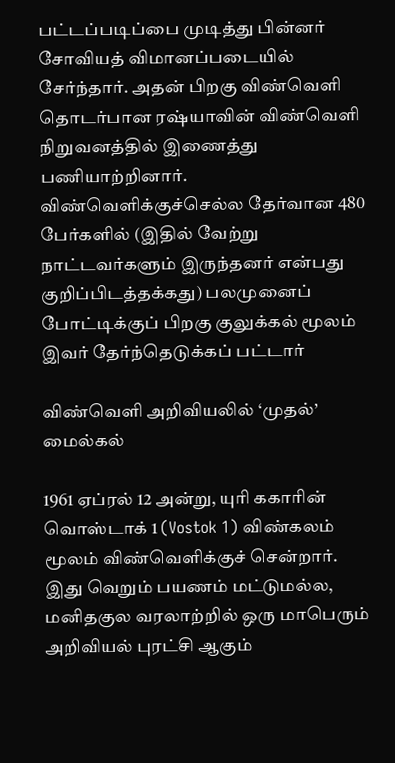பட்டப்படிப்பை முடித்து பின்னர் சோவியத் விமானப்படையில் சேர்ந்தார். அதன் பிறகு விண்வெளி தொடர்பான ரஷ்யாவின் விண்வெளி நிறுவனத்தில் இணைத்து பணியாற்றினார். விண்வெளிக்குச்செல்ல தேர்வான 480 பேர்களில் (இதில் வேற்று நாட்டவர்களும் இருந்தனர் என்பது குறிப்பிடத்தக்கது) பலமுனைப் போட்டிக்குப் பிறகு குலுக்கல் மூலம் இவர் தேர்ந்தெடுக்கப் பட்டார்

விண்வெளி அறிவியலில் ‘முதல்’ மைல்கல்

1961 ஏப்ரல் 12 அன்று, யுரி ககாரின் வொஸ்டாக் 1 (Vostok 1) விண்கலம் மூலம் விண்வெளிக்குச் சென்றார்.  இது வெறும் பயணம் மட்டுமல்ல, மனிதகுல வரலாற்றில் ஒரு மாபெரும் அறிவியல் புரட்சி ஆகும்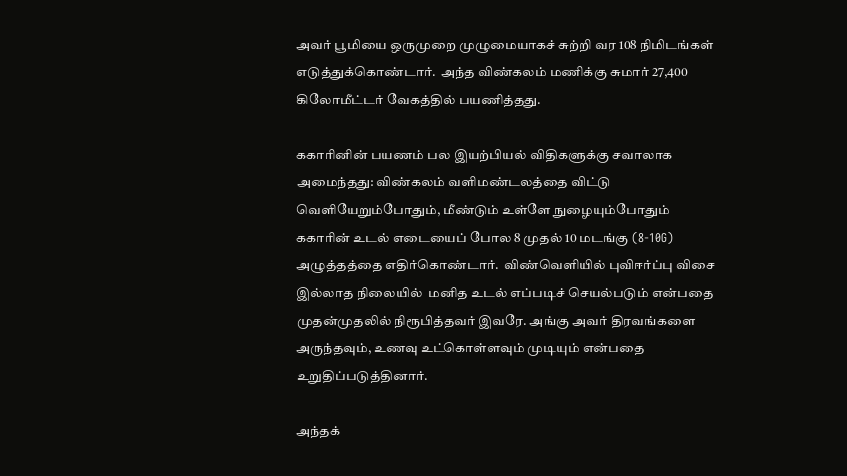அவர் பூமியை ஒருமுறை முழுமையாகச் சுற்றி வர 108 நிமிடங்கள் எடுத்துக்கொண்டார்.  அந்த விண்கலம் மணிக்கு சுமார் 27,400 கிலோமீட்டர் வேகத்தில் பயணித்தது.

ககாரினின் பயணம் பல இயற்பியல் விதிகளுக்கு சவாலாக அமைந்தது: விண்கலம் வளிமண்டலத்தை விட்டு வெளியேறும்போதும், மீண்டும் உள்ளே நுழையும்போதும் ககாரின் உடல் எடையைப் போல 8 முதல் 10 மடங்கு (8-10G) அழுத்தத்தை எதிர்கொண்டார்.  விண்வெளியில் புவிஈர்ப்பு விசை இல்லாத நிலையில்  மனித உடல் எப்படிச் செயல்படும் என்பதை முதன்முதலில் நிரூபித்தவர் இவரே. அங்கு அவர் திரவங்களை அருந்தவும், உணவு உட்கொள்ளவும் முடியும் என்பதை உறுதிப்படுத்தினார்.

அந்தக்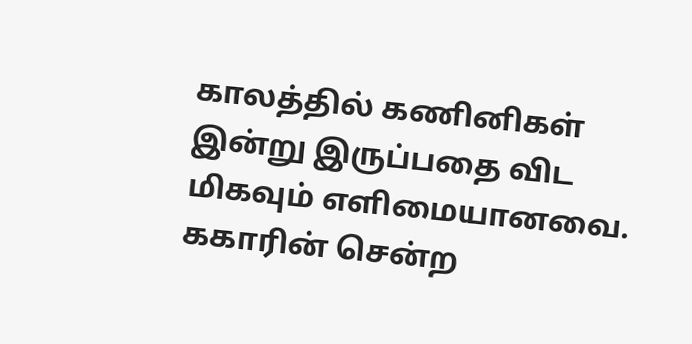காலத்தில் கணினிகள் இன்று இருப்பதை விட மிகவும் எளிமையானவை. ககாரின் சென்ற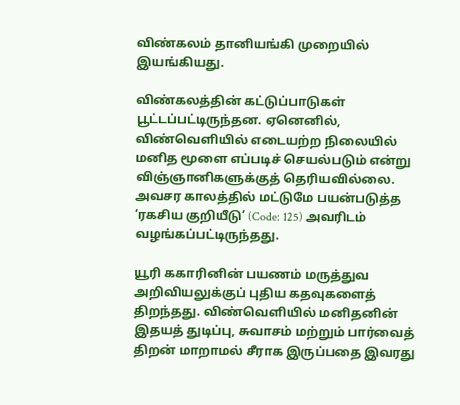விண்கலம் தானியங்கி முறையில் இயங்கியது.

விண்கலத்தின் கட்டுப்பாடுகள் பூட்டப்பட்டிருந்தன. ஏனெனில், விண்வெளியில் எடையற்ற நிலையில் மனித மூளை எப்படிச் செயல்படும் என்று விஞ்ஞானிகளுக்குத் தெரியவில்லை. அவசர காலத்தில் மட்டுமே பயன்படுத்த ‘ரகசிய குறியீடு’ (Code: 125) அவரிடம் வழங்கப்பட்டிருந்தது.

யூரி ககாரினின் பயணம் மருத்துவ அறிவியலுக்குப் புதிய கதவுகளைத் திறந்தது. விண்வெளியில் மனிதனின் இதயத் துடிப்பு, சுவாசம் மற்றும் பார்வைத் திறன் மாறாமல் சீராக இருப்பதை இவரது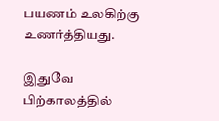பயணம் உலகிற்கு உணர்த்தியது.

இதுவே பிற்காலத்தில்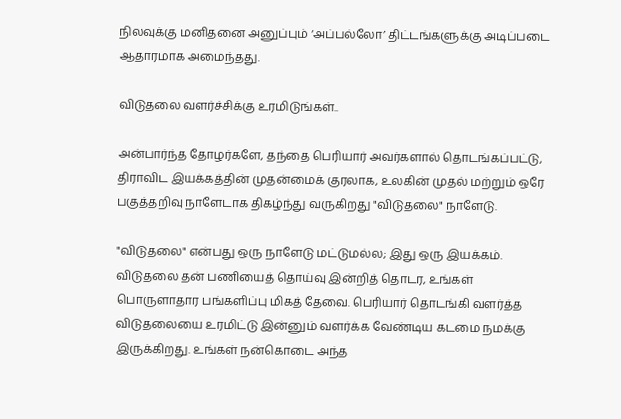நிலவுக்கு மனிதனை அனுப்பும் ‘அப்பல்லோ’ திட்டங்களுக்கு அடிப்படை ஆதாரமாக அமைந்தது.

விடுதலை வளர்ச்சிக்கு உரமிடுங்கள்..

அன்பார்ந்த தோழர்களே, தந்தை பெரியார் அவர்களால் தொடங்கப்பட்டு, திராவிட இயக்கத்தின் முதன்மைக் குரலாக, உலகின் முதல் மற்றும் ஒரே பகுத்தறிவு நாளேடாக திகழ்ந்து வருகிறது "விடுதலை" நாளேடு.

"விடுதலை" என்பது ஒரு நாளேடு மட்டுமல்ல; இது ஒரு இயக்கம். விடுதலை தன் பணியைத் தொய்வு இன்றித் தொடர, உங்கள் பொருளாதார பங்களிப்பு மிகத் தேவை. பெரியார் தொடங்கி வளர்த்த விடுதலையை உரமிட்டு இன்னும் வளர்க்க வேண்டிய கடமை நமக்கு இருக்கிறது. உங்கள் நன்கொடை அந்த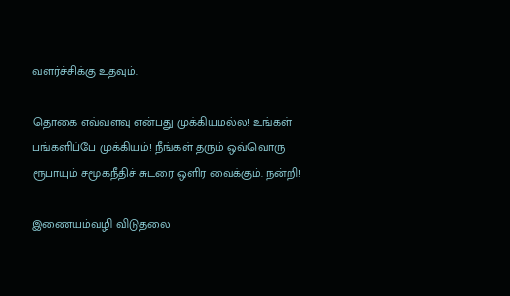வளர்ச்சிக்கு உதவும்.

தொகை எவ்வளவு என்பது முக்கியமல்ல! உங்கள் பங்களிப்பே முக்கியம்! நீங்கள் தரும் ஒவ்வொரு ரூபாயும் சமூகநீதிச் சுடரை ஒளிர வைக்கும். நன்றி!

இணையம்வழி விடுதலை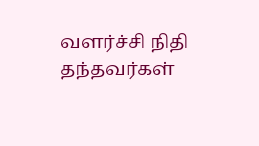வளர்ச்சி நிதி தந்தவர்கள்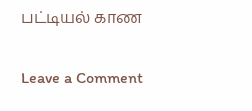பட்டியல் காண

Leave a Comment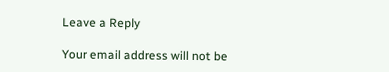Leave a Reply

Your email address will not be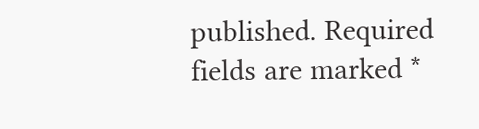published. Required fields are marked *